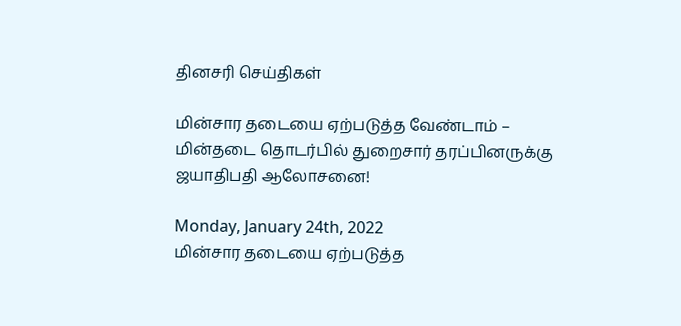தினசரி செய்திகள்

மின்சார தடையை ஏற்படுத்த வேண்டாம் – மின்தடை தொடர்பில் துறைசார் தரப்பினருக்கு ஜயாதிபதி ஆலோசனை!

Monday, January 24th, 2022
மின்சார தடையை ஏற்படுத்த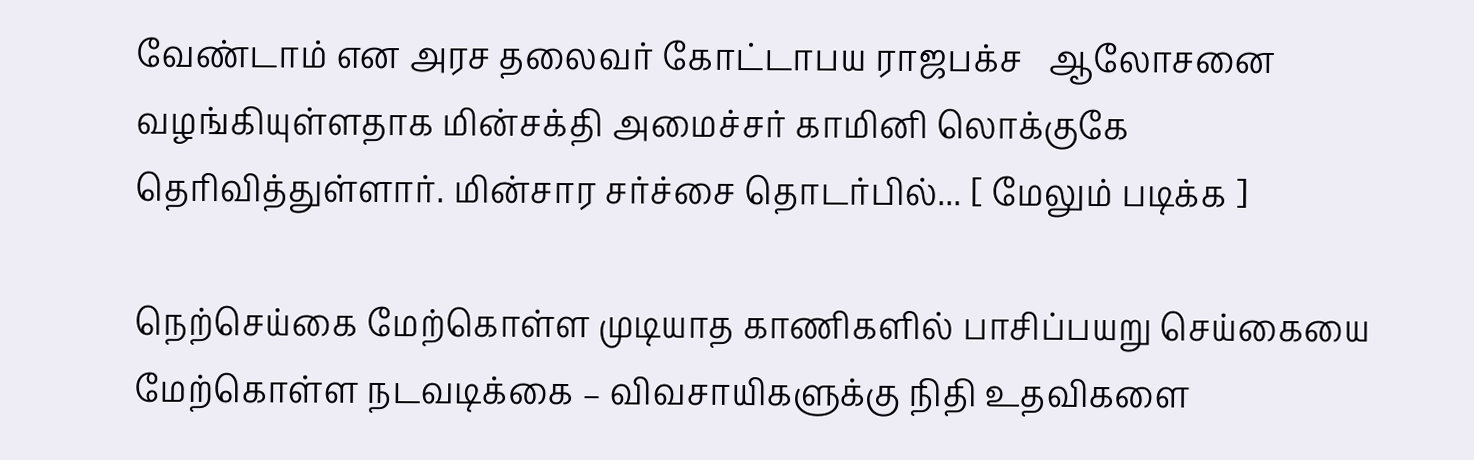வேண்டாம் என அரச தலைவர் கோட்டாபய ராஜபக்ச   ஆலோசனை வழங்கியுள்ளதாக மின்சக்தி அமைச்சர் காமினி லொக்குகே தெரிவித்துள்ளார். மின்சார சர்ச்சை தொடர்பில்... [ மேலும் படிக்க ]

நெற்செய்கை மேற்கொள்ள முடியாத காணிகளில் பாசிப்பயறு செய்கையை மேற்கொள்ள நடவடிக்கை – விவசாயிகளுக்கு நிதி உதவிகளை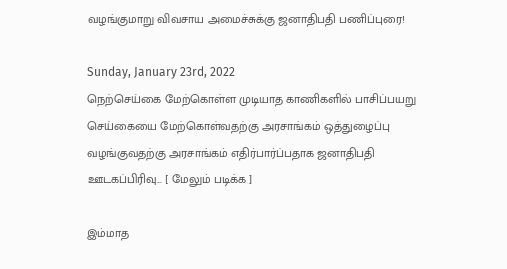வழங்குமாறு விவசாய அமைச்சுக்கு ஜனாதிபதி பணிப்புரை!

Sunday, January 23rd, 2022
நெற்செய்கை மேற்கொள்ள முடியாத காணிகளில் பாசிப்பயறு செய்கையை மேற்கொள்வதற்கு அரசாங்கம் ஒத்துழைப்பு வழங்குவதற்கு அரசாங்கம் எதிர்பார்ப்பதாக ஜனாதிபதி ஊடகப்பிரிவு... [ மேலும் படிக்க ]

இம்மாத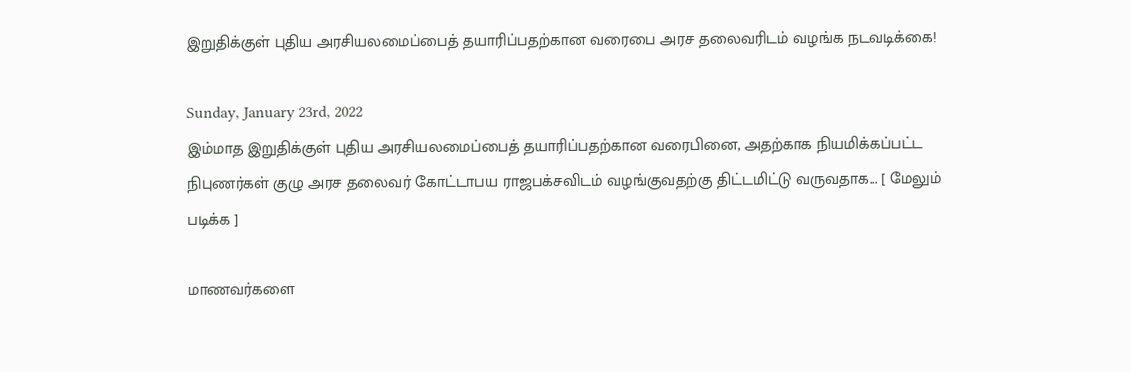இறுதிக்குள் புதிய அரசியலமைப்பைத் தயாரிப்பதற்கான வரைபை அரச தலைவரிடம் வழங்க நடவடிக்கை!

Sunday, January 23rd, 2022
இம்மாத இறுதிக்குள் புதிய அரசியலமைப்பைத் தயாரிப்பதற்கான வரைபினை, அதற்காக நியமிக்கப்பட்ட நிபுணர்கள் குழு அரச தலைவர் கோட்டாபய ராஜபக்சவிடம் வழங்குவதற்கு திட்டமிட்டு வருவதாக... [ மேலும் படிக்க ]

மாணவர்களை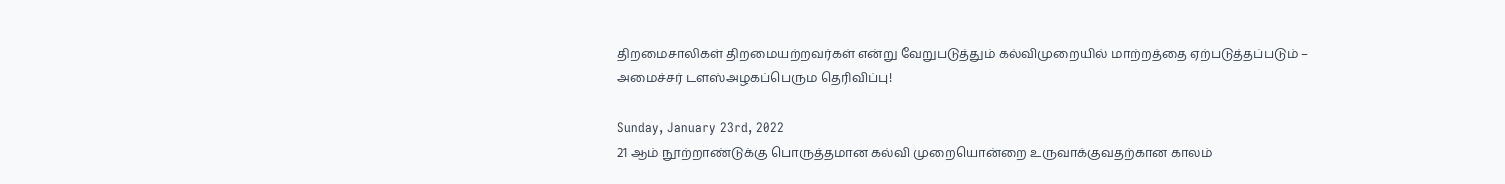திறமைசாலிகள் திறமையற்றவர்கள் என்று வேறுபடுத்தும் கல்விமுறையில் மாற்றத்தை ஏற்படுத்தப்படும் – அமைச்சர் டளஸ்அழகப்பெரும தெரிவிப்பு!

Sunday, January 23rd, 2022
21 ஆம் நூற்றாண்டுக்கு பொருத்தமான கல்வி முறையொன்றை உருவாக்குவதற்கான காலம்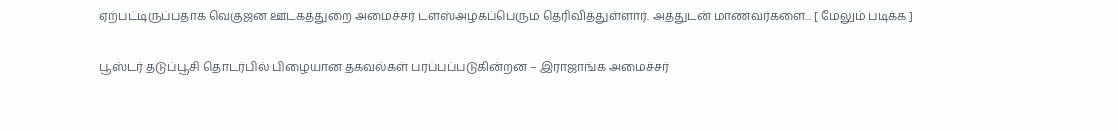ஏற்பட்டிருப்பதாக வெகுஜன ஊடகத்துறை அமைச்சர் டளஸ்அழகப்பெரும தெரிவித்துள்ளார். அத்துடன் மாணவர்களை... [ மேலும் படிக்க ]

பூஸ்டர் தடுப்பூசி தொடர்பில் பிழையான தகவல்கள் பரப்பப்படுகின்றன – இராஜாங்க அமைச்சர்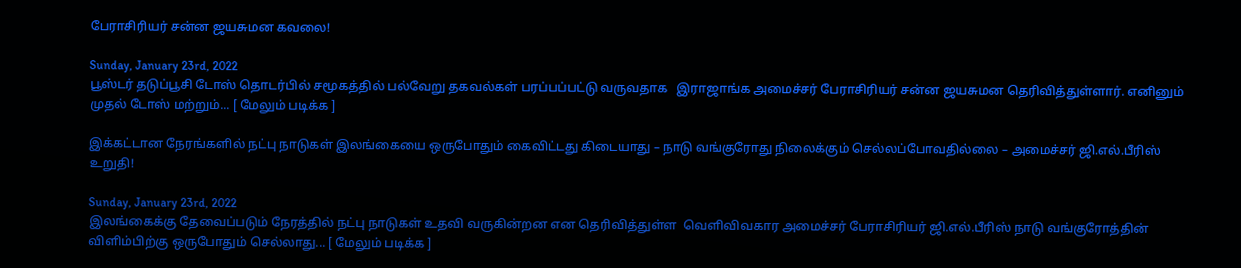பேராசிரியர் சன்ன ஜயசுமன கவலை!

Sunday, January 23rd, 2022
பூஸ்டர் தடுப்பூசி டோஸ் தொடர்பில் சமூகத்தில் பல்வேறு தகவல்கள் பரப்பப்பட்டு வருவதாக   இராஜாங்க அமைச்சர் பேராசிரியர் சன்ன ஜயசுமன தெரிவித்துள்ளார். எனினும் முதல் டோஸ் மற்றும்... [ மேலும் படிக்க ]

இக்கட்டான நேரங்களில் நட்பு நாடுகள் இலங்கையை ஒருபோதும் கைவிட்டது கிடையாது – நாடு வங்குரோது நிலைக்கும் செல்லப்போவதில்லை – அமைச்சர் ஜி.எல்.பீரிஸ் உறுதி!

Sunday, January 23rd, 2022
இலங்கைக்கு தேவைப்படும் நேரத்தில் நட்பு நாடுகள் உதவி வருகின்றன என தெரிவித்துள்ள  வெளிவிவகார அமைச்சர் பேராசிரியர் ஜி.எல்.பீரிஸ் நாடு வங்குரோத்தின் விளிம்பிற்கு ஒருபோதும் செல்லாது... [ மேலும் படிக்க ]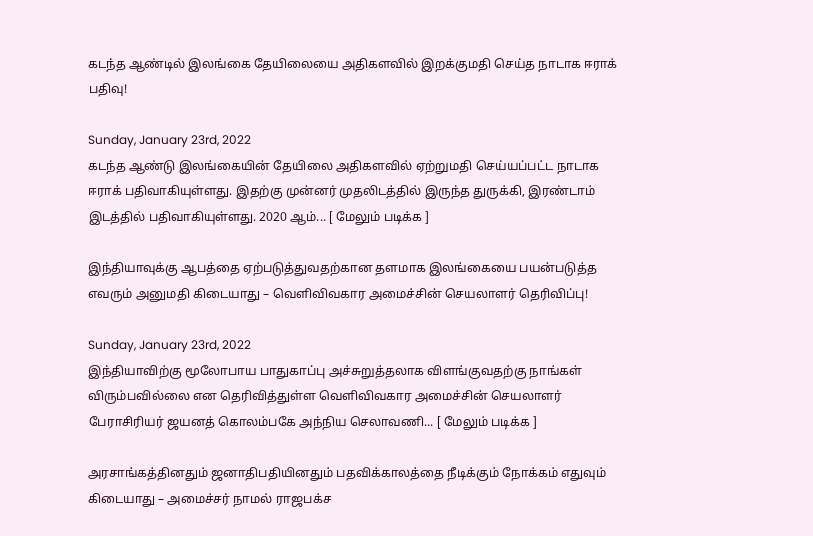கடந்த ஆண்டில் இலங்கை தேயிலையை அதிகளவில் இறக்குமதி செய்த நாடாக ஈராக் பதிவு!

Sunday, January 23rd, 2022
கடந்த ஆண்டு இலங்கையின் தேயிலை அதிகளவில் ஏற்றுமதி செய்யப்பட்ட நாடாக ஈராக் பதிவாகியுள்ளது. இதற்கு முன்னர் முதலிடத்தில் இருந்த துருக்கி, இரண்டாம் இடத்தில் பதிவாகியுள்ளது. 2020 ஆம்... [ மேலும் படிக்க ]

இந்தியாவுக்கு ஆபத்தை ஏற்படுத்துவதற்கான தளமாக இலங்கையை பயன்படுத்த எவரும் அனுமதி கிடையாது – வெளிவிவகார அமைச்சின் செயலாளர் தெரிவிப்பு!

Sunday, January 23rd, 2022
இந்தியாவிற்கு மூலோபாய பாதுகாப்பு அச்சுறுத்தலாக விளங்குவதற்கு நாங்கள் விரும்பவில்லை என தெரிவித்துள்ள வெளிவிவகார அமைச்சின் செயலாளர் பேராசிரியர் ஜயனத் கொலம்பகே அந்நிய செலாவணி... [ மேலும் படிக்க ]

அரசாங்கத்தினதும் ஜனாதிபதியினதும் பதவிக்காலத்தை நீடிக்கும் நோக்கம் எதுவும் கிடையாது – அமைச்சர் நாமல் ராஜபக்ச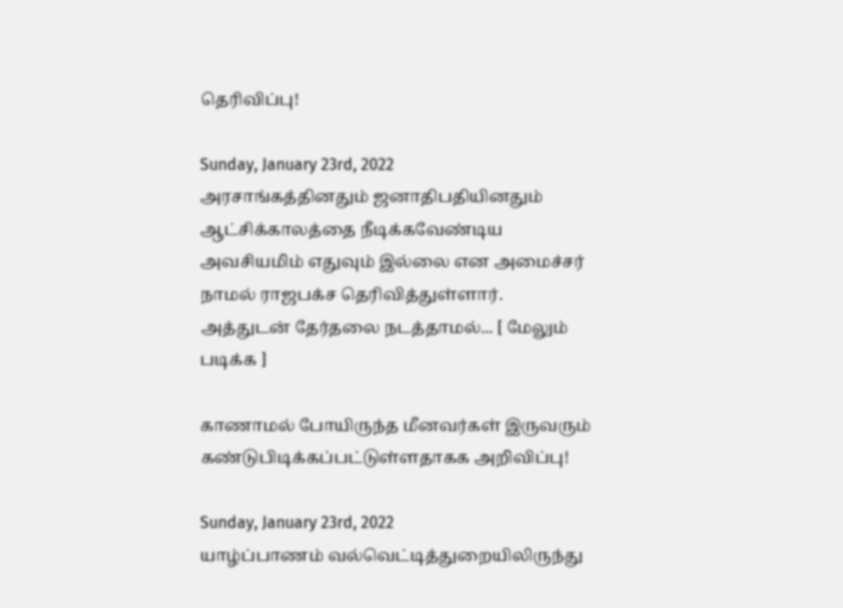தெரிவிப்பு!

Sunday, January 23rd, 2022
அரசாங்கத்தினதும் ஜனாதிபதியினதும் ஆட்சிக்காலத்தை நீடிக்கவேண்டிய அவசியமிம் எதுவும் இல்லை என அமைச்சர் நாமல் ராஜபக்ச தெரிவித்துள்ளார். அத்துடன் தேர்தலை நடத்தாமல்... [ மேலும் படிக்க ]

காணாமல் போயிருந்த மீனவர்கள் இருவரும் கண்டுபிடிக்கப்பட்டுள்ளதாகக அறிவிப்பு!

Sunday, January 23rd, 2022
யாழ்ப்பாணம் வல்வெட்டித்துறையிலிருந்து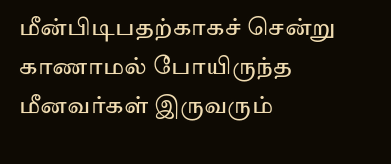மீன்பிடிபதற்காகச் சென்று காணாமல் போயிருந்த மீனவர்கள் இருவரும்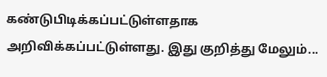கண்டுபிடிக்கப்பட்டுள்ளதாக அறிவிக்கப்பட்டுள்ளது. இது குறித்து மேலும்...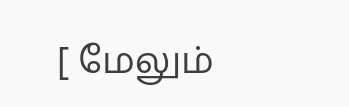[ மேலும்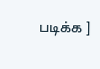படிக்க ]